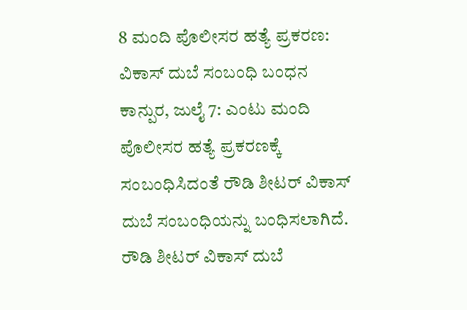8 ಮಂದಿ ಪೊಲೀಸರ ಹತ್ಯೆ ಪ್ರಕರಣ: ವಿಕಾಸ್ ದುಬೆ ಸಂಬಂಧಿ ಬಂಧನ
ಕಾನ್ಪುರ, ಜುಲೈ 7: ಎಂಟು ಮಂದಿ ಪೊಲೀಸರ ಹತ್ಯೆ ಪ್ರಕರಣಕ್ಕೆ ಸಂಬಂಧಿಸಿದಂತೆ ರೌಡಿ ಶೀಟರ್ ವಿಕಾಸ್ ದುಬೆ ಸಂಬಂಧಿಯನ್ನು ಬಂಧಿಸಲಾಗಿದೆ. ರೌಡಿ ಶೀಟರ್ ವಿಕಾಸ್ ದುಬೆ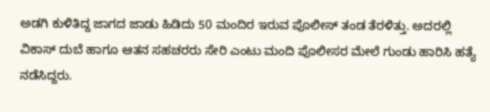ಅಡಗಿ ಕುಳಿತಿದ್ದ ಜಾಗದ ಜಾಡು ಹಿಡಿದು 50 ಮಂದಿರ ಇರುವ ಪೊಲೀಸ್ ತಂಡ ತೆರಳಿತ್ತು. ಅದರಲ್ಲಿ ವಿಕಾಸ್ ದುಬೆ ಹಾಗೂ ಆತನ ಸಹಚರರು ಸೇರಿ ಎಂಟು ಮಂದಿ ಪೊಲೀಸರ ಮೇಲೆ ಗುಂಡು ಹಾರಿಸಿ ಹತ್ಯೆ ನಡೆಸಿದ್ದರು.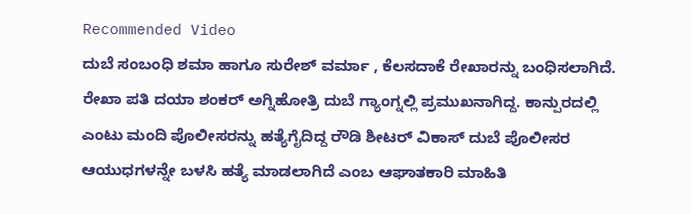Recommended Video
ದುಬೆ ಸಂಬಂಧಿ ಶಮಾ ಹಾಗೂ ಸುರೇಶ್ ವರ್ಮಾ , ಕೆಲಸದಾಕೆ ರೇಖಾರನ್ನು ಬಂಧಿಸಲಾಗಿದೆ. ರೇಖಾ ಪತಿ ದಯಾ ಶಂಕರ್ ಅಗ್ನಿಹೋತ್ರಿ ದುಬೆ ಗ್ಯಾಂಗ್ನಲ್ಲಿ ಪ್ರಮುಖನಾಗಿದ್ದ. ಕಾನ್ಪುರದಲ್ಲಿ ಎಂಟು ಮಂದಿ ಪೊಲೀಸರನ್ನು ಹತ್ಯೆಗೈದಿದ್ದ ರೌಡಿ ಶೀಟರ್ ವಿಕಾಸ್ ದುಬೆ ಪೊಲೀಸರ ಆಯುಧಗಳನ್ನೇ ಬಳಸಿ ಹತ್ಯೆ ಮಾಡಲಾಗಿದೆ ಎಂಬ ಆಘಾತಕಾರಿ ಮಾಹಿತಿ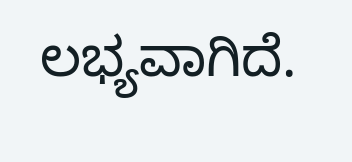ಲಭ್ಯವಾಗಿದೆ.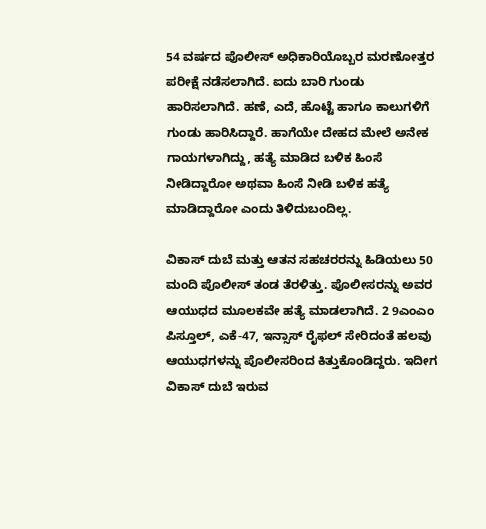54 ವರ್ಷದ ಪೊಲೀಸ್ ಅಧಿಕಾರಿಯೊಬ್ಬರ ಮರಣೋತ್ತರ ಪರೀಕ್ಷೆ ನಡೆಸಲಾಗಿದೆ. ಐದು ಬಾರಿ ಗುಂಡು ಹಾರಿಸಲಾಗಿದೆ. ಹಣೆ, ಎದೆ, ಹೊಟ್ಟೆ ಹಾಗೂ ಕಾಲುಗಳಿಗೆ ಗುಂಡು ಹಾರಿಸಿದ್ದಾರೆ. ಹಾಗೆಯೇ ದೇಹದ ಮೇಲೆ ಅನೇಕ ಗಾಯಗಳಾಗಿದ್ದು, ಹತ್ಯೆ ಮಾಡಿದ ಬಳಿಕ ಹಿಂಸೆ ನೀಡಿದ್ದಾರೋ ಅಥವಾ ಹಿಂಸೆ ನೀಡಿ ಬಳಿಕ ಹತ್ಯೆ ಮಾಡಿದ್ದಾರೋ ಎಂದು ತಿಳಿದುಬಂದಿಲ್ಲ.

ವಿಕಾಸ್ ದುಬೆ ಮತ್ತು ಆತನ ಸಹಚರರನ್ನು ಹಿಡಿಯಲು 50 ಮಂದಿ ಪೊಲೀಸ್ ತಂಡ ತೆರಳಿತ್ತು. ಪೊಲೀಸರನ್ನು ಅವರ ಆಯುಧದ ಮೂಲಕವೇ ಹತ್ಯೆ ಮಾಡಲಾಗಿದೆ. 2 9ಎಂಎಂ ಪಿಸ್ತೂಲ್, ಎಕೆ-47, ಇನ್ಸಾಸ್ ರೈಫಲ್ ಸೇರಿದಂತೆ ಹಲವು ಆಯುಧಗಳನ್ನು ಪೊಲೀಸರಿಂದ ಕಿತ್ತುಕೊಂಡಿದ್ದರು. ಇದೀಗ ವಿಕಾಸ್ ದುಬೆ ಇರುವ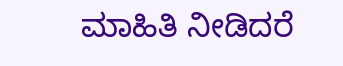ಮಾಹಿತಿ ನೀಡಿದರೆ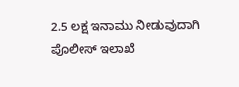2.5 ಲಕ್ಷ ಇನಾಮು ನೀಡುವುದಾಗಿ ಪೊಲೀಸ್ ಇಲಾಖೆ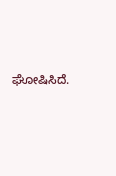ಘೋಷಿಸಿದೆ.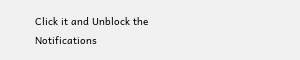Click it and Unblock the Notifications